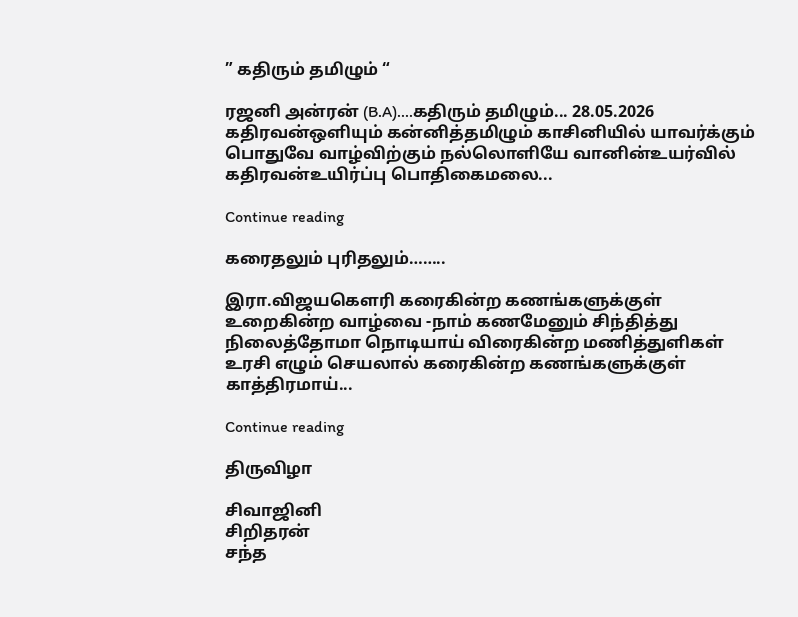” கதிரும் தமிழும் “

ரஜனி அன்ரன் (B.A)....கதிரும் தமிழும்... 28.05.2026 கதிரவன்ஒளியும் கன்னித்தமிழும் காசினியில் யாவர்க்கும் பொதுவே வாழ்விற்கும் நல்லொளியே வானின்உயர்வில் கதிரவன்உயிர்ப்பு பொதிகைமலை...

Continue reading

கரைதலும் புரிதலும்……..

இரா.விஜயகௌரி கரைகின்ற கணங்களுக்குள் உறைகின்ற வாழ்வை -நாம் கணமேனும் சிந்தித்து நிலைத்தோமா நொடியாய் விரைகின்ற மணித்துளிகள் உரசி எழும் செயலால் கரைகின்ற கணங்களுக்குள் காத்திரமாய்...

Continue reading

திருவிழா

சிவாஜினி
சிறிதரன்
சந்த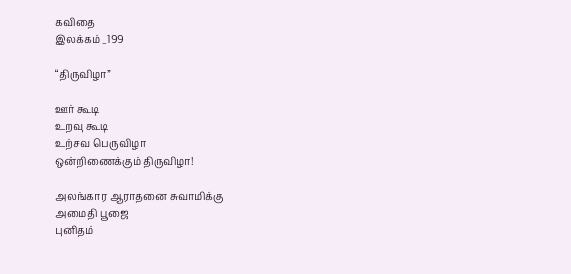கவிதை
இலக்கம் _199

“திருவிழா”

ஊர் கூடி
உறவு கூடி
உற்சவ பெருவிழா
ஒன்றிணைக்கும் திருவிழா!

அலங்கார ஆராதனை சுவாமிக்கு
அமைதி பூஜை
புனிதம்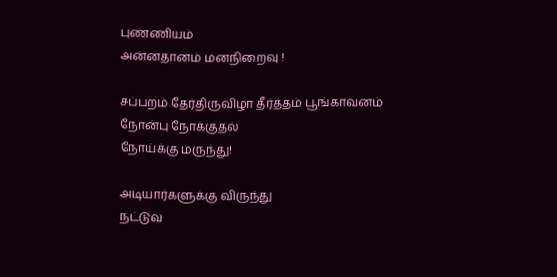புண்ணியம்
அன்னதானம் மனநிறைவு !

சப்பறம் தேர்திருவிழா தீர்த்தம் பூங்காவனம்
நோன்பு நோக்குதல்
நோய்க்கு மருந்து!

அடியார்களுக்கு விருந்து
நட்டுவ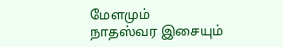மேளமும்
நாதஸ்வர இசையும்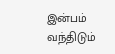இன்பம் வந்திடும்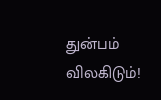துன்பம் விலகிடும்!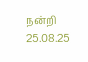நன்றி
25.08.25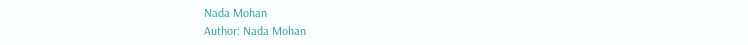Nada Mohan
Author: Nada Mohan